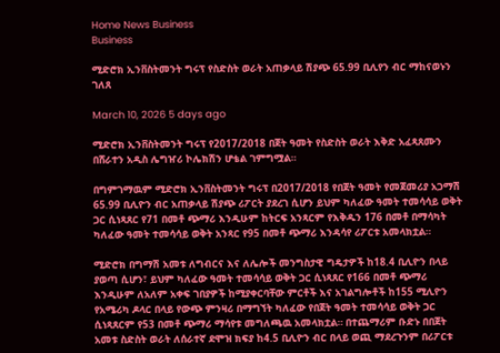Home News Business
Business

ሚድሮክ ኢንቨስትመንት ግሩፕ የስድስት ወራት አጠቃላይ ሽያጭ 65.99 ቢሊየን ብር ማከናወኑን ገለጸ

March 10, 2026 5 days ago

ሚድሮክ ኢንቨስትመንት ግሩፕ የ2017/2018 በጀት ዓመት የስድስት ወራት እቅድ አፈጻጸሙን በሸራተን አዲስ ሌግዠሪ ኮሌክሽን ሆቴል ገምግሟል።

በግምገማዉም ሚድሮክ ኢንቨስትመንት ግሩፕ በ2017/2018 የበጀት ዓመት የመጀመሪያ አጋማሽ 65.99 ቢሊዮን ብር አጠቃላይ ሽያጭ ሪፖርት ያደረገ ሲሆን ይህም ካለፈው ዓመት ተመሳሳይ ወቅት ጋር ሲነጻጸር የ71 በመቶ ጭማሪ እንዲሁም ከትርፍ አንጻርም የእቅዱን 176 በመቶ በማሳካት ካለፈው ዓመት ተመሳሳይ ወቅት አንጻር የ95 በመቶ ጭማሪ እንዳሳየ ሪፖርቱ አመላክቷል።

ሚድሮክ በግማሽ አመቱ ለግብርና እና ለሌሎች መንግስታዊ ግዴታዎች ከ18.4 ቢሊዮን በላይ ያወጣ ሲሆን፣ ይህም ካለፈው ዓመት ተመሳሳይ ወቅት ጋር ሲነጻጸር የ166 በመቶ ጭማሪ እንዲሁም ለአለም አቀፍ ገበያዎች ከሚያቀርባቸው ምርቶች እና አገልግሎቶች ከ155 ሚሊዮን የአሜሪካ ዶላር በላይ የውጭ ምንዛሪ በማግኘት ካለፈው የበጀት ዓመት ተመሳሳይ ወቅት ጋር ሲነጻጸርም የ53 በመቶ ጭማሪ ማሳየቱ መግለጫዉ አመላክቷል። በተጨማሪም ቡድኑ በበጀት አመቱ ስድስት ወራት ለሰራተኛ ደሞዝ ክፍያ ከ4.5 ቢሊዮን ብር በላይ ወጪ ማደረጉንም በሪፖርቱ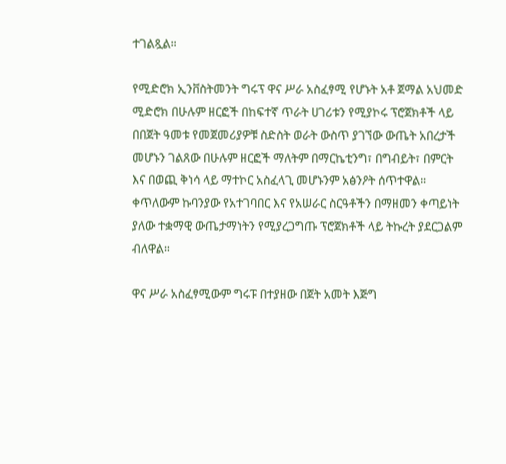ተገልጿል።

የሚድሮክ ኢንቨስትመንት ግሩፕ ዋና ሥራ አስፈፃሚ የሆኑት አቶ ጀማል አህመድ ሚድሮክ በሁሉም ዘርፎች በከፍተኛ ጥራት ሀገሪቱን የሚያኮሩ ፕሮጀክቶች ላይ በበጀት ዓመቱ የመጀመሪያዎቹ ስድስት ወራት ውስጥ ያገኘው ውጤት አበረታች መሆኑን ገልጸው በሁሉም ዘርፎች ማለትም በማርኬቲንግ፣ በግብይት፣ በምርት እና በወጪ ቅነሳ ላይ ማተኮር አስፈላጊ መሆኑንም አፅንዖት ሰጥተዋል። ቀጥለውም ኩባንያው የአተገባበር እና የአሠራር ስርዓቶችን በማዘመን ቀጣይነት ያለው ተቋማዊ ውጤታማነትን የሚያረጋግጡ ፕሮጀክቶች ላይ ትኩረት ያደርጋልም ብለዋል።

ዋና ሥራ አስፈፃሚውም ግሩፑ በተያዘው በጀት አመት እጅግ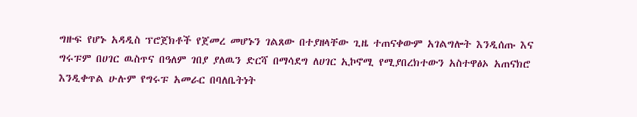ግዙፍ የሆኑ አዳዲስ ፕሮጀክቶች የጀመረ መሆኑን ገልጸው በተያዘላቸው ጊዜ ተጠናቀውም አገልግሎት እንዲሰጡ እና ግሩፑም በሀገር ዉስጥና በዓለም ገበያ ያለዉን ድርሻ በማሳደግ ለሀገር ኢኮኖሚ የሚያበረክተውን አስተዋፅኦ አጠናክሮ እንዲቀጥል ሁሉም የግሩፑ አመራር በባለቤትነት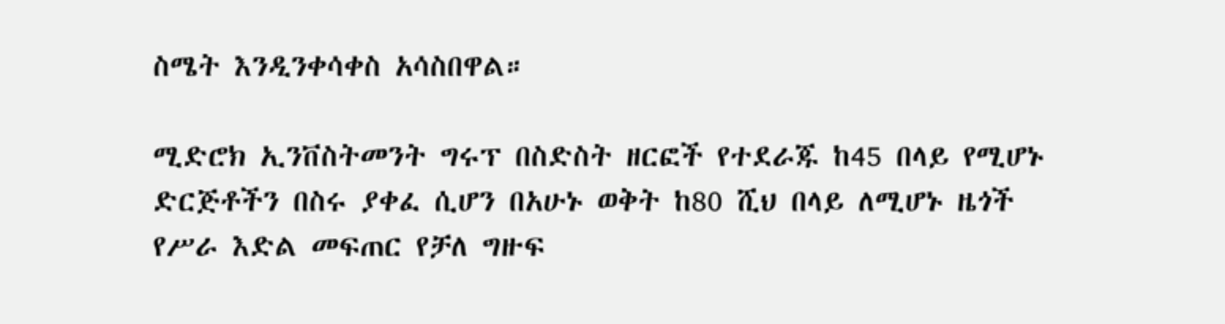ስሜት እንዲንቀሳቀስ አሳስበዋል።

ሚድሮክ ኢንቨስትመንት ግሩፕ በስድስት ዘርፎች የተደራጁ ከ45 በላይ የሚሆኑ ድርጅቶችን በስሩ ያቀፈ ሲሆን በአሁኑ ወቅት ከ80 ሺህ በላይ ለሚሆኑ ዜጎች የሥራ እድል መፍጠር የቻለ ግዙፍ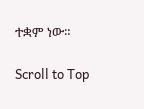ተቋም ነው።

Scroll to Top